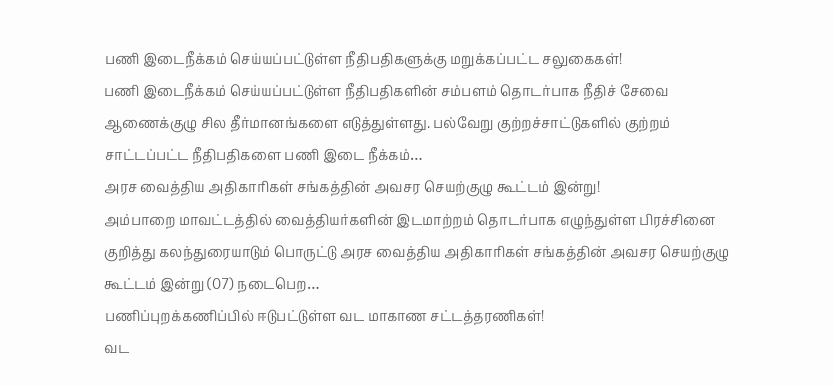பணி இடைநீக்கம் செய்யப்பட்டுள்ள நீதிபதிகளுக்கு மறுக்கப்பட்ட சலுகைகள்!
பணி இடைநீக்கம் செய்யப்பட்டுள்ள நீதிபதிகளின் சம்பளம் தொடர்பாக நீதிச் சேவை ஆணைக்குழு சில தீர்மானங்களை எடுத்துள்ளது. பல்வேறு குற்றச்சாட்டுகளில் குற்றம் சாட்டப்பட்ட நீதிபதிகளை பணி இடை நீக்கம்…
அரச வைத்திய அதிகாரிகள் சங்கத்தின் அவசர செயற்குழு கூட்டம் இன்று!
அம்பாறை மாவட்டத்தில் வைத்தியர்களின் இடமாற்றம் தொடர்பாக எழுந்துள்ள பிரச்சினை குறித்து கலந்துரையாடும் பொருட்டு அரச வைத்திய அதிகாரிகள் சங்கத்தின் அவசர செயற்குழு கூட்டம் இன்று (07) நடைபெற…
பணிப்புறக்கணிப்பில் ஈடுபட்டுள்ள வட மாகாண சட்டத்தரணிகள்!
வட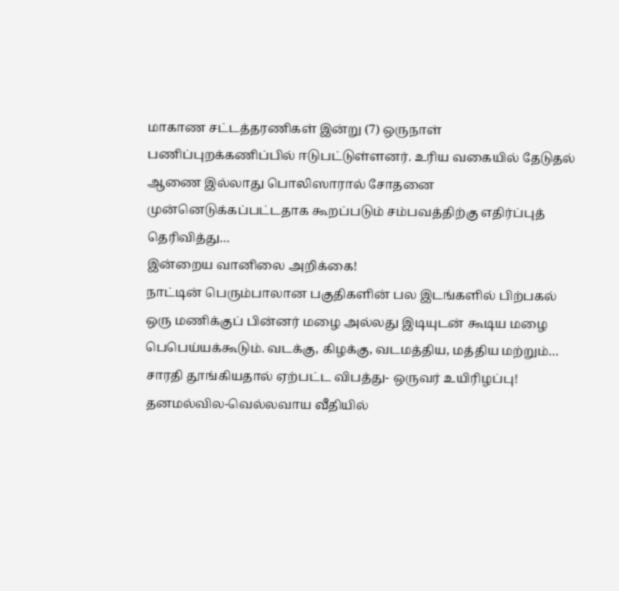மாகாண சட்டத்தரணிகள் இன்று (7) ஒருநாள் பணிப்புறக்கணிப்பில் ஈடுபட்டுள்ளனர். உரிய வகையில் தேடுதல் ஆணை இல்லாது பொலிஸாரால் சோதனை முன்னெடுக்கப்பட்டதாக கூறப்படும் சம்பவத்திற்கு எதிர்ப்புத் தெரிவித்து…
இன்றைய வானிலை அறிக்கை!
நாட்டின் பெரும்பாலான பகுதிகளின் பல இடங்களில் பிற்பகல் ஒரு மணிக்குப் பின்னர் மழை அல்லது இடியுடன் கூடிய மழை பெபெய்யக்கூடும். வடக்கு, கிழக்கு, வடமத்திய, மத்திய மற்றும்…
சாரதி தூங்கியதால் ஏற்பட்ட விபத்து- ஒருவர் உயிரிழப்பு!
தனமல்வில-வெல்லவாய வீதியில்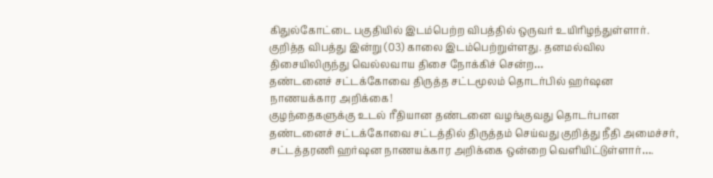கிதுல்கோட்டை பகுதியில் இடம்பெற்ற விபத்தில் ஒருவர் உயிரிழந்துள்ளார். குறித்த விபத்து இன்று (03) காலை இடம்பெற்றுள்ளது. தனமல்வில திசையிலிருந்து வெல்லவாய திசை நோக்கிச் சென்ற…
தண்டனைச் சட்டக்கோவை திருத்த சட்டமூலம் தொடர்பில் ஹர்ஷன நாணயக்கார அறிக்கை!
குழந்தைகளுக்கு உடல் ரீதியான தண்டனை வழங்குவது தொடர்பான தண்டனைச் சட்டக்கோவை சட்டத்தில் திருத்தம் செய்வது குறித்து நீதி அமைச்சர், சட்டத்தரணி ஹர்ஷன நாணயக்கார அறிக்கை ஒன்றை வெளியிட்டுள்ளார்….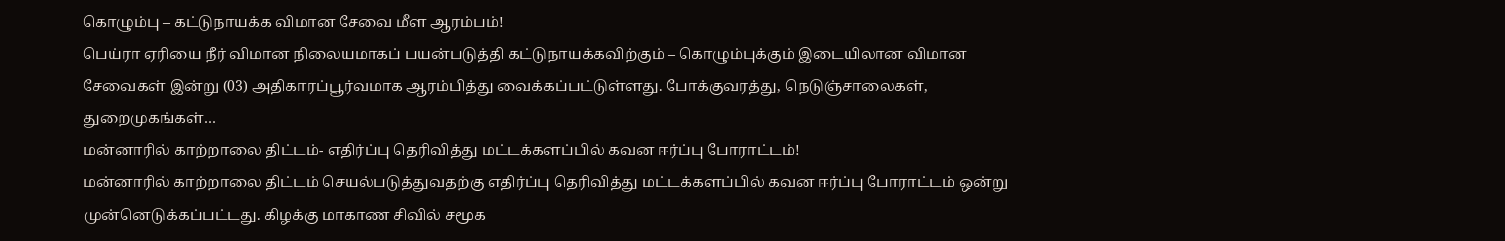கொழும்பு – கட்டுநாயக்க விமான சேவை மீள ஆரம்பம்!
பெய்ரா ஏரியை நீர் விமான நிலையமாகப் பயன்படுத்தி கட்டுநாயக்கவிற்கும் – கொழும்புக்கும் இடையிலான விமான சேவைகள் இன்று (03) அதிகாரப்பூர்வமாக ஆரம்பித்து வைக்கப்பட்டுள்ளது. போக்குவரத்து, நெடுஞ்சாலைகள், துறைமுகங்கள்…
மன்னாரில் காற்றாலை திட்டம்- எதிர்ப்பு தெரிவித்து மட்டக்களப்பில் கவன ஈர்ப்பு போராட்டம்!
மன்னாரில் காற்றாலை திட்டம் செயல்படுத்துவதற்கு எதிர்ப்பு தெரிவித்து மட்டக்களப்பில் கவன ஈர்ப்பு போராட்டம் ஒன்று முன்னெடுக்கப்பட்டது. கிழக்கு மாகாண சிவில் சமூக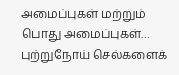அமைப்புகள் மற்றும் பொது அமைப்புகள்…
புற்றுநோய் செல்களைக்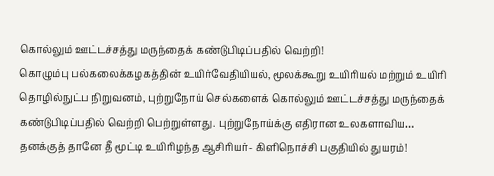கொல்லும் ஊட்டச்சத்து மருந்தைக் கண்டுபிடிப்பதில் வெற்றி!
கொழும்பு பல்கலைக்கழகத்தின் உயிர்வேதியியல், மூலக்கூறு உயிரியல் மற்றும் உயிரி தொழில்நுட்ப நிறுவனம், புற்றுநோய் செல்களைக் கொல்லும் ஊட்டச்சத்து மருந்தைக் கண்டுபிடிப்பதில் வெற்றி பெற்றுள்ளது. புற்றுநோய்க்கு எதிரான உலகளாவிய…
தனக்குத் தானே தீ மூட்டி உயிரிழந்த ஆசிரியர்- கிளிநொச்சி பகுதியில் துயரம்!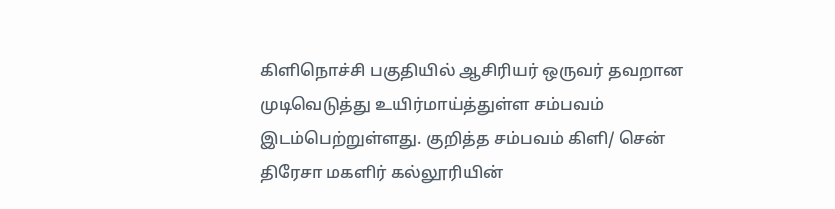கிளிநொச்சி பகுதியில் ஆசிரியர் ஒருவர் தவறான முடிவெடுத்து உயிர்மாய்த்துள்ள சம்பவம் இடம்பெற்றுள்ளது. குறித்த சம்பவம் கிளி/ சென் திரேசா மகளிர் கல்லூரியின்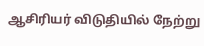ஆசிரியர் விடுதியில் நேற்று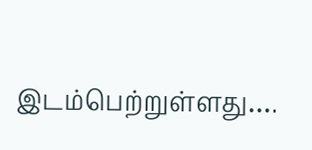இடம்பெற்றுள்ளது….